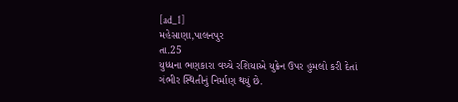[ad_1]
મહેસાણા,પાલનપુર
તા.25
યુધ્ધના ભણકારા વચ્ચે રશિયાએ યુક્રેન ઉપર હુમલો કરી દેતાં
ગંભીર સ્થિતીનું નિર્માણ થયું છે.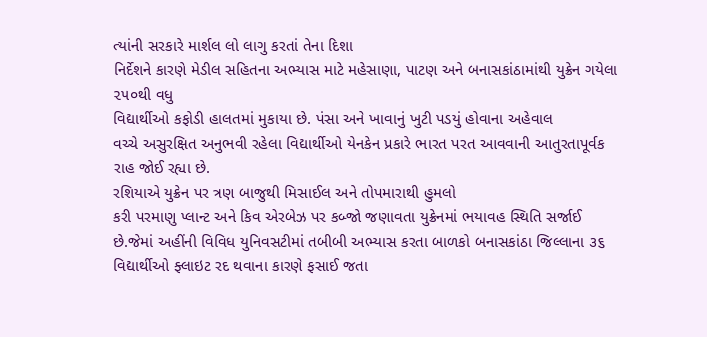ત્યાંની સરકારે માર્શલ લો લાગુ કરતાં તેના દિશા
નિર્દેશને કારણે મેડીલ સહિતના અભ્યાસ માટે મહેસાણા, પાટણ અને બનાસકાંઠામાંથી યુક્રેન ગયેલા ૨૫૦થી વધુ
વિદ્યાર્થીઓ કફોડી હાલતમાં મુકાયા છે. પંસા અને ખાવાનું ખુટી પડયું હોવાના અહેવાલ
વચ્ચે અસુરક્ષિત અનુભવી રહેલા વિદ્યાર્થીઓ યેનકેન પ્રકારે ભારત પરત આવવાની આતુરતાપૂર્વક
રાહ જોઈ રહ્યા છે.
રશિયાએ યુક્રેન પર ત્રણ બાજુથી મિસાઈલ અને તોપમારાથી હુમલો
કરી પરમાણુ પ્લાન્ટ અને કિવ એરબેઝ પર કબ્જો જણાવતા યુક્રેનમાં ભયાવહ સ્થિતિ સર્જાઈ
છે.જેમાં અહીંની વિવિધ યુનિવસટીમાં તબીબી અભ્યાસ કરતા બાળકો બનાસકાંઠા જિલ્લાના ૩૬
વિદ્યાર્થીઓ ફ્લાઇટ રદ થવાના કારણે ફસાઈ જતા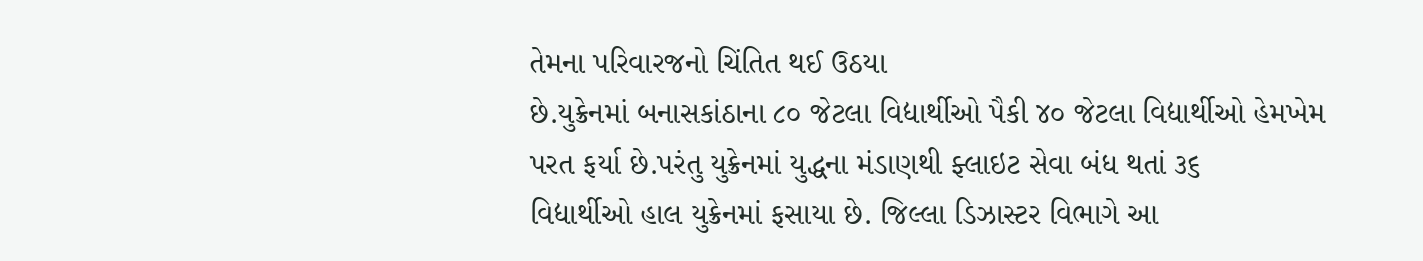તેમના પરિવારજનો ચિંતિત થઈ ઉઠયા
છે.યુક્રેનમાં બનાસકાંઠાના ૮૦ જેટલા વિદ્યાર્થીઓ પૈકી ૪૦ જેટલા વિદ્યાર્થીઓ હેમખેમ
પરત ફર્યા છે.પરંતુ યુક્રેનમાં યુદ્ધના મંડાણથી ફ્લાઇટ સેવા બંધ થતાં ૩૬
વિદ્યાર્થીઓ હાલ યુક્રેનમાં ફસાયા છે. જિલ્લા ડિઝાસ્ટર વિભાગે આ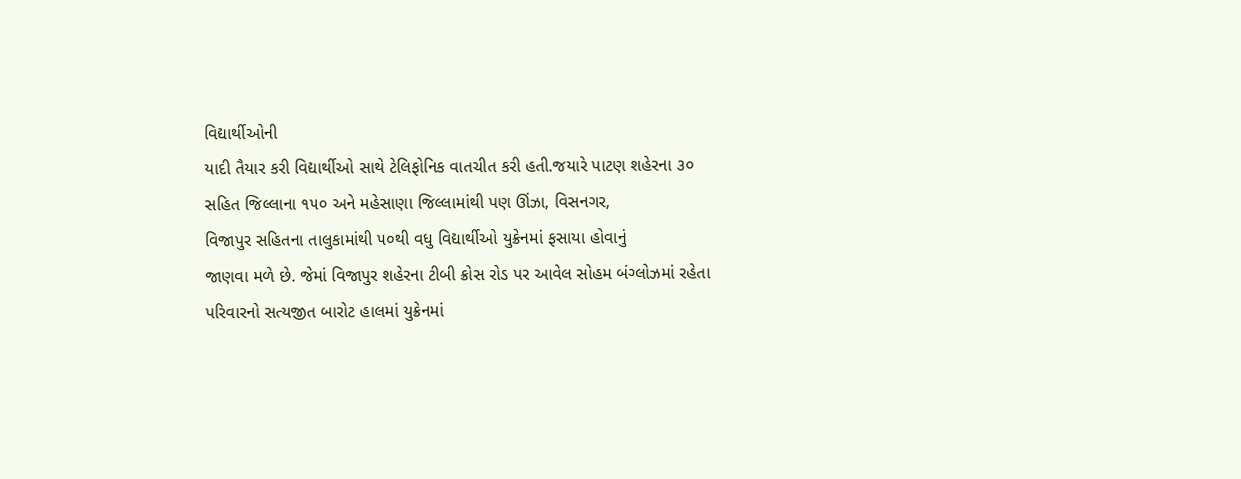વિદ્યાર્થીઓની
યાદી તૈયાર કરી વિદ્યાર્થીઓ સાથે ટેલિફોનિક વાતચીત કરી હતી.જયારે પાટણ શહેરના ૩૦
સહિત જિલ્લાના ૧૫૦ અને મહેસાણા જિલ્લામાંથી પણ ઊંઝા, વિસનગર,
વિજાપુર સહિતના તાલુકામાંથી ૫૦થી વધુ વિદ્યાર્થીઓ યુક્રેનમાં ફસાયા હોવાનું
જાણવા મળે છે. જેમાં વિજાપુર શહેરના ટીબી ક્રોસ રોડ પર આવેલ સોહમ બંગ્લોઝમાં રહેતા
પરિવારનો સત્યજીત બારોટ હાલમાં યુક્રેનમાં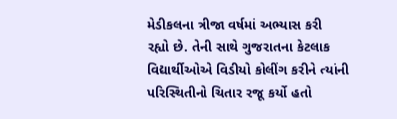મેડીકલના ત્રીજા વર્ષમાં અભ્યાસ કરી
રહ્યો છે. તેની સાથે ગુજરાતના કેટલાક
વિદ્યાર્થીઓએ વિડીયો કોલીંગ કરીને ત્યાંની પરિસ્થિતીનો ચિતાર રજૂ કર્યો હતો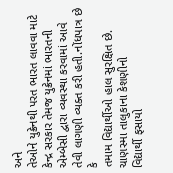અને
તેઓને યુક્રેનથી પરત ભારત લાવવા માટે કેન્દ્ર સરકાર તેમજ યુક્રેનમાં ભારતની
એમ્બેસી દ્વારા વ્યવસ્થા કરવામાં આવે તેવી લાગણી વ્યક્ત કરી હતી.નોંધપાત્ર છે કે
તમામ વિદ્યાર્થીઓ હાલ સુરક્ષિત છે.
ચાણસ્મા તાલુકાના કેશણીનો
વિદ્યાર્થી ફસાયો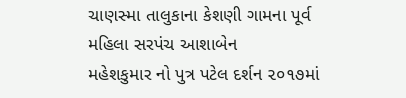ચાણસ્મા તાલુકાના કેશણી ગામના પૂર્વ મહિલા સરપંચ આશાબેન
મહેશકુમાર નો પુત્ર પટેલ દર્શન ૨૦૧૭માં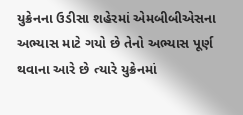યુક્રેનના ઉડીસા શહેરમાં એમબીબીએસના અભ્યાસ માટે ગયો છે તેનો અભ્યાસ પૂર્ણ થવાના આરે છે ત્યારે યુક્રેનમાં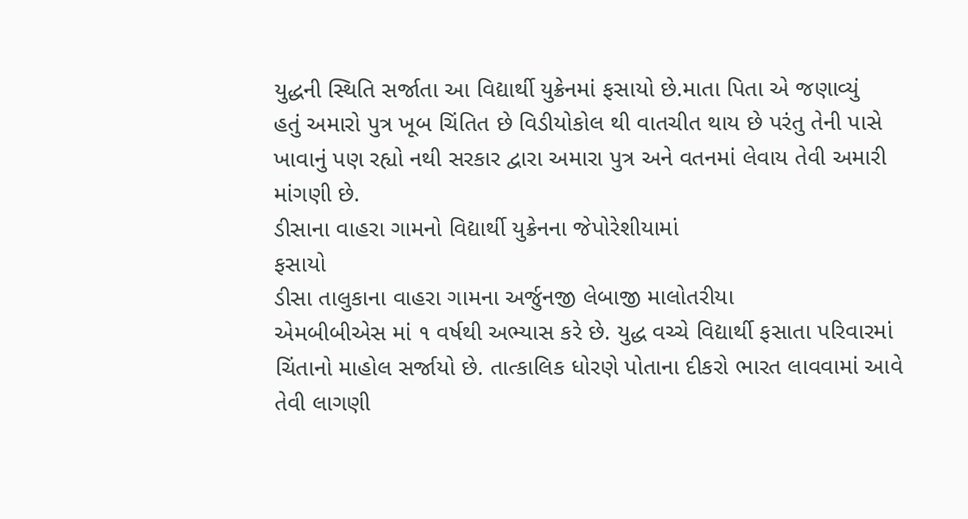યુદ્ધની સ્થિતિ સર્જાતા આ વિદ્યાર્થી યુક્રેનમાં ફસાયો છે.માતા પિતા એ જણાવ્યું
હતું અમારો પુત્ર ખૂબ ચિંતિત છે વિડીયોકોલ થી વાતચીત થાય છે પરંતુ તેની પાસે
ખાવાનું પણ રહ્યો નથી સરકાર દ્વારા અમારા પુત્ર અને વતનમાં લેવાય તેવી અમારી
માંગણી છે.
ડીસાના વાહરા ગામનો વિદ્યાર્થી યુક્રેનના જેપોરેશીયામાં
ફસાયો
ડીસા તાલુકાના વાહરા ગામના અર્જુનજી લેબાજી માલોતરીયા
એમબીબીએસ માં ૧ વર્ષથી અભ્યાસ કરે છે. યુદ્ધ વચ્ચે વિદ્યાર્થી ફસાતા પરિવારમાં
ચિંતાનો માહોલ સર્જાયો છે. તાત્કાલિક ધોરણે પોતાના દીકરો ભારત લાવવામાં આવે તેવી લાગણી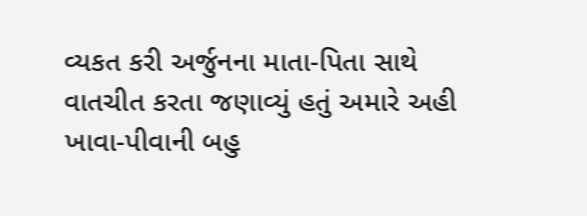વ્યકત કરી અર્જુનના માતા-પિતા સાથે
વાતચીત કરતા જણાવ્યું હતું અમારે અહી ખાવા-પીવાની બહુ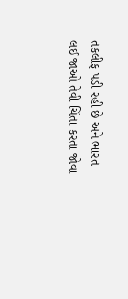તકલીફ પડી રહી છે અને ભારત
લઈ જાઓ તેવી ચિંતા કરતા જોવા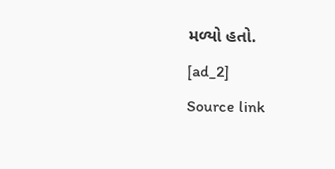મળ્યો હતો.
[ad_2]
Source link